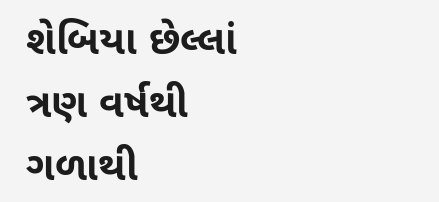શેબિયા છેલ્લાં ત્રણ વર્ષથી ગળાથી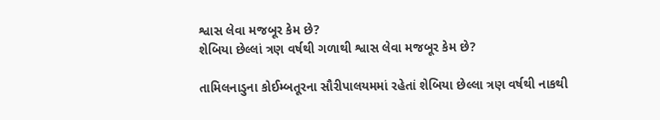શ્વાસ લેવા મજબૂર કેમ છે?
શેબિયા છેલ્લાં ત્રણ વર્ષથી ગળાથી શ્વાસ લેવા મજબૂર કેમ છે?

તામિલનાડુના કોઈમ્બતૂરના સૌરીપાલયમમાં રહેતાં શેબિયા છેલ્લા ત્રણ વર્ષથી નાકથી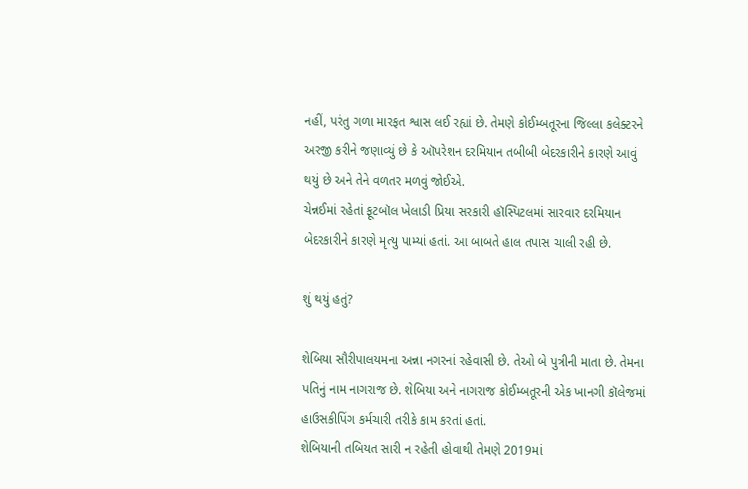નહીં, પરંતુ ગળા મારફત શ્વાસ લઈ રહ્યાં છે. તેમણે કોઈમ્બતૂરના જિલ્લા કલેક્ટરને અરજી કરીને જણાવ્યું છે કે ઑપરેશન દરમિયાન તબીબી બેદરકારીને કારણે આવું થયું છે અને તેને વળતર મળવું જોઈએ.
ચેન્નઈમાં રહેતાં ફૂટબૉલ ખેલાડી પ્રિયા સરકારી હૉસ્પિટલમાં સારવાર દરમિયાન બેદરકારીને કારણે મૃત્યુ પામ્યાં હતાં. આ બાબતે હાલ તપાસ ચાલી રહી છે.

શું થયું હતું?

શેબિયા સૌરીપાલયમના અન્ના નગરનાં રહેવાસી છે. તેઓ બે પુત્રીની માતા છે. તેમના પતિનું નામ નાગરાજ છે. શેબિયા અને નાગરાજ કોઈમ્બતૂરની એક ખાનગી કૉલેજમાં હાઉસકીપિંગ કર્મચારી તરીકે કામ કરતાં હતાં.
શેબિયાની તબિયત સારી ન રહેતી હોવાથી તેમણે 2019માં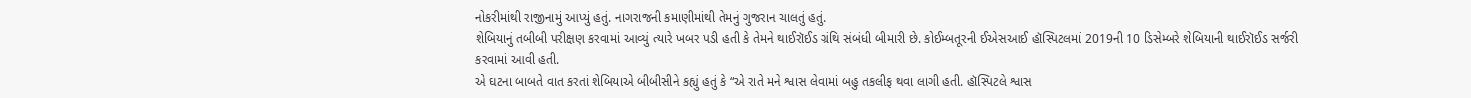નોકરીમાંથી રાજીનામું આપ્યું હતું. નાગરાજની કમાણીમાંથી તેમનું ગુજરાન ચાલતું હતું.
શેબિયાનું તબીબી પરીક્ષણ કરવામાં આવ્યું ત્યારે ખબર પડી હતી કે તેમને થાઈરૉઈડ ગ્રંથિ સંબંધી બીમારી છે. કોઈમ્બતૂરની ઈએસઆઈ હૉસ્પિટલમાં 2019ની 10 ડિસેમ્બરે શેબિયાની થાઈરૉઈડ સર્જરી કરવામાં આવી હતી.
એ ઘટના બાબતે વાત કરતાં શેબિયાએ બીબીસીને કહ્યું હતું કે “એ રાતે મને શ્વાસ લેવામાં બહુ તકલીફ થવા લાગી હતી. હૉસ્પિટલે શ્વાસ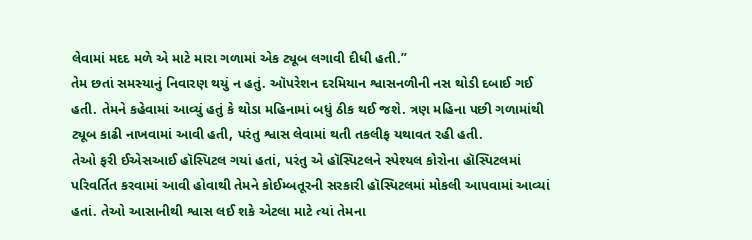લેવામાં મદદ મળે એ માટે મારા ગળામાં એક ટ્યૂબ લગાવી દીધી હતી.”
તેમ છતાં સમસ્યાનું નિવારણ થયું ન હતું. ઑપરેશન દરમિયાન શ્વાસનળીની નસ થોડી દબાઈ ગઈ હતી. તેમને કહેવામાં આવ્યું હતું કે થોડા મહિનામાં બધું ઠીક થઈ જશે. ત્રણ મહિના પછી ગળામાંથી ટ્યૂબ કાઢી નાખવામાં આવી હતી, પરંતુ શ્વાસ લેવામાં થતી તકલીફ યથાવત રહી હતી.
તેઓ ફરી ઈએસઆઈ હૉસ્પિટલ ગયાં હતાં, પરંતુ એ હૉસ્પિટલને સ્પેશ્યલ કોરોના હૉસ્પિટલમાં પરિવર્તિત કરવામાં આવી હોવાથી તેમને કોઈમ્બતૂરની સરકારી હૉસ્પિટલમાં મોકલી આપવામાં આવ્યાં હતાં. તેઓ આસાનીથી શ્વાસ લઈ શકે એટલા માટે ત્યાં તેમના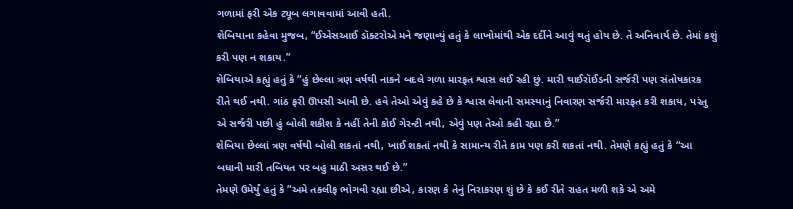ગળામાં ફરી એક ટ્યૂબ લગાવવામાં આવી હતી.
શેબિયાના કહેવા મુજબ, “ઈએસઆઈ ડૉક્ટરોએ મને જણાવ્યું હતું કે લાખોમાંથી એક દર્દીને આવું થતું હોય છે. તે અનિવાર્ય છે. તેમાં કશું કરી પણ ન શકાય.”
શેબિયાએ કહ્યું હતું કે “હું છેલ્લા ત્રણ વર્ષથી નાકને બદલે ગળા મારફત શ્વાસ લઈ રહી છું. મારી થાઈરૉઈડની સર્જરી પણ સંતોષકારક રીતે થઈ નથી. ગાંઠ ફરી ઊપસી આવી છે. હવે તેઓ એવું કહે છે કે શ્વાસ લેવાની સમસ્યાનું નિવારણ સર્જરી મારફત કરી શકાય, પરંતુ એ સર્જરી પછી હું બોલી શકીશ કે નહીં તેની કોઈ ગેરન્ટી નથી, એવું પણ તેઓ કહી રહ્યા છે.”
શેબિયા છેલ્લાં ત્રણ વર્ષથી બોલી શકતાં નથી, ખાઈ શકતાં નથી કે સામાન્ય રીતે કામ પણ કરી શકતાં નથી. તેમણે કહ્યું હતું કે “આ બધાની મારી તબિયત પર બહુ માઠી અસર થઈ છે.”
તેમણે ઉમેર્યું હતું કે “અમે તકલીફ ભોગવી રહ્યા છીએ, કારણ કે તેનું નિરાકરણ શું છે કે કઈ રીતે રાહત મળી શકે એ અમે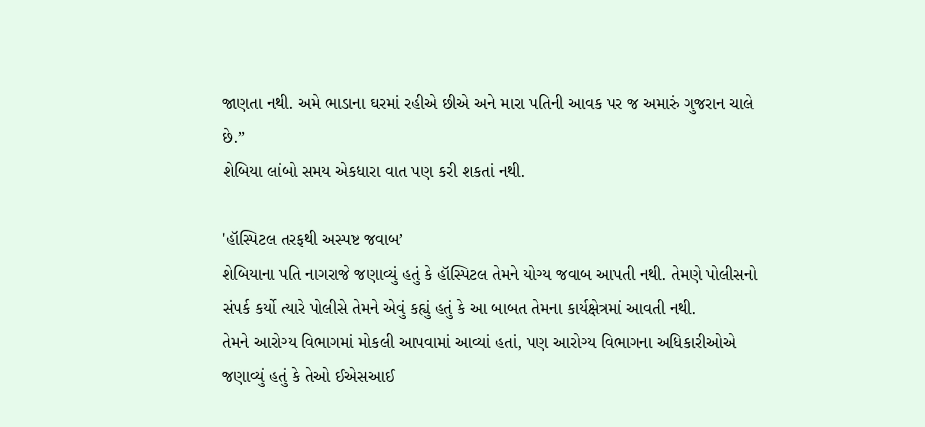જાણતા નથી. અમે ભાડાના ઘરમાં રહીએ છીએ અને મારા પતિની આવક પર જ અમારું ગુજરાન ચાલે છે.”
શેબિયા લાંબો સમય એકધારા વાત પણ કરી શકતાં નથી.

'હૉસ્પિટલ તરફથી અસ્પષ્ટ જવાબ’
શેબિયાના પતિ નાગરાજે જણાવ્યું હતું કે હૉસ્પિટલ તેમને યોગ્ય જવાબ આપતી નથી. તેમણે પોલીસનો સંપર્ક કર્યો ત્યારે પોલીસે તેમને એવું કહ્યું હતું કે આ બાબત તેમના કાર્યક્ષેત્રમાં આવતી નથી.
તેમને આરોગ્ય વિભાગમાં મોકલી આપવામાં આવ્યાં હતાં, પણ આરોગ્ય વિભાગના અધિકારીઓએ જણાવ્યું હતું કે તેઓ ઈએસઆઈ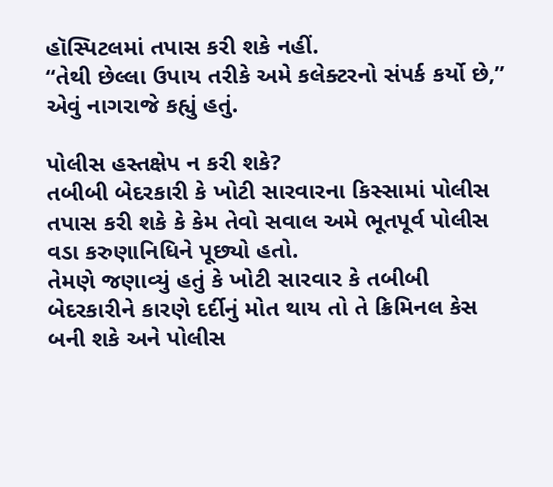હૉસ્પિટલમાં તપાસ કરી શકે નહીં.
“તેથી છેલ્લા ઉપાય તરીકે અમે કલેક્ટરનો સંપર્ક કર્યો છે,” એવું નાગરાજે કહ્યું હતું.

પોલીસ હસ્તક્ષેપ ન કરી શકે?
તબીબી બેદરકારી કે ખોટી સારવારના કિસ્સામાં પોલીસ તપાસ કરી શકે કે કેમ તેવો સવાલ અમે ભૂતપૂર્વ પોલીસ વડા કરુણાનિધિને પૂછ્યો હતો.
તેમણે જણાવ્યું હતું કે ખોટી સારવાર કે તબીબી બેદરકારીને કારણે દર્દીનું મોત થાય તો તે ક્રિમિનલ કેસ બની શકે અને પોલીસ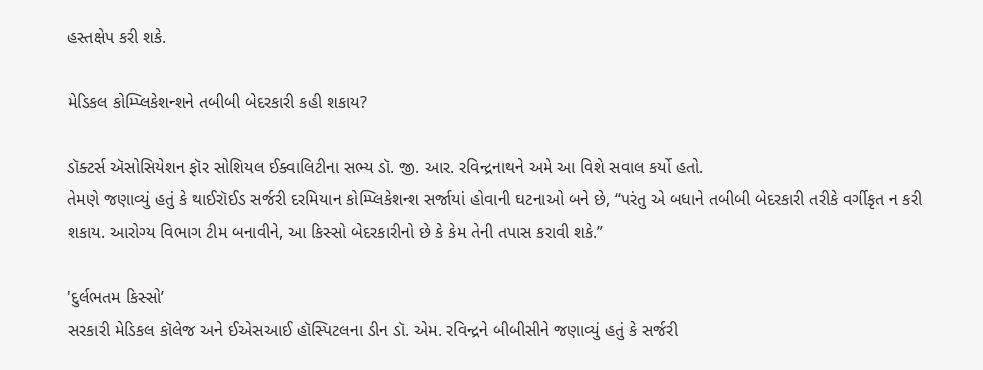હસ્તક્ષેપ કરી શકે.

મેડિકલ કોમ્પ્લિકેશન્શને તબીબી બેદરકારી કહી શકાય?

ડૉક્ટર્સ ઍસોસિયેશન ફૉર સોશિયલ ઈક્વાલિટીના સભ્ય ડૉ. જી. આર. રવિન્દ્રનાથને અમે આ વિશે સવાલ કર્યો હતો.
તેમણે જણાવ્યું હતું કે થાઈરૉઈડ સર્જરી દરમિયાન કોમ્પ્લિકેશન્શ સર્જાયાં હોવાની ઘટનાઓ બને છે, “પરંતુ એ બધાને તબીબી બેદરકારી તરીકે વર્ગીકૃત ન કરી શકાય. આરોગ્ય વિભાગ ટીમ બનાવીને, આ કિસ્સો બેદરકારીનો છે કે કેમ તેની તપાસ કરાવી શકે.”

'દુર્લભતમ કિસ્સો’
સરકારી મેડિકલ કૉલેજ અને ઈએસઆઈ હૉસ્પિટલના ડીન ડૉ. એમ. રવિન્દ્રને બીબીસીને જણાવ્યું હતું કે સર્જરી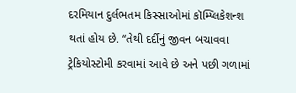દરમિયાન દુર્લભતમ કિસ્સાઓમાં કૉમ્પ્લિકેશન્શ થતાં હોય છે. “તેથી દર્દીનું જીવન બચાવવા ટ્રેકિયોસ્ટોમી કરવામાં આવે છે અને પછી ગળામાં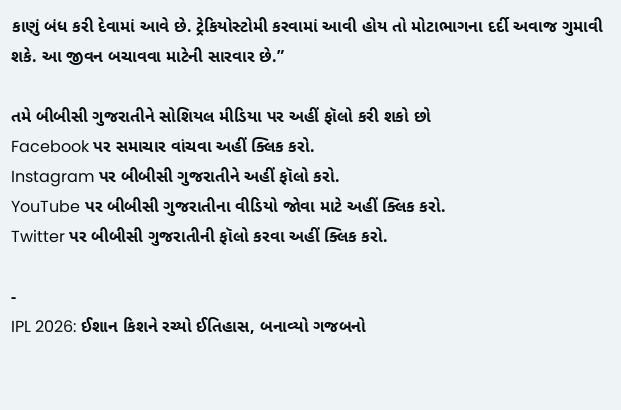કાણું બંધ કરી દેવામાં આવે છે. ટ્રેકિયોસ્ટોમી કરવામાં આવી હોય તો મોટાભાગના દર્દી અવાજ ગુમાવી શકે. આ જીવન બચાવવા માટેની સારવાર છે.”

તમે બીબીસી ગુજરાતીને સોશિયલ મીડિયા પર અહીં ફૉલો કરી શકો છો
Facebook પર સમાચાર વાંચવા અહીં ક્લિક કરો.
Instagram પર બીબીસી ગુજરાતીને અહીં ફૉલો કરો.
YouTube પર બીબીસી ગુજરાતીના વીડિયો જોવા માટે અહીં ક્લિક કરો.
Twitter પર બીબીસી ગુજરાતીની ફૉલો કરવા અહીં ક્લિક કરો.

-
IPL 2026: ઈશાન કિશને રચ્યો ઈતિહાસ, બનાવ્યો ગજબનો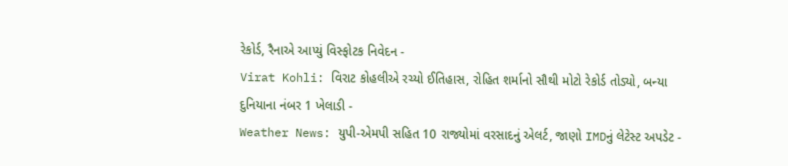રેકોર્ડ, રૈનાએ આપ્યું વિસ્ફોટક નિવેદન -
Virat Kohli: વિરાટ કોહલીએ રચ્યો ઈતિહાસ, રોહિત શર્માનો સૌથી મોટો રેકોર્ડ તોડ્યો, બન્યા દુનિયાના નંબર 1 ખેલાડી -
Weather News: યુપી-એમપી સહિત 10 રાજ્યોમાં વરસાદનું એલર્ટ, જાણો IMDનું લેટેસ્ટ અપડેટ -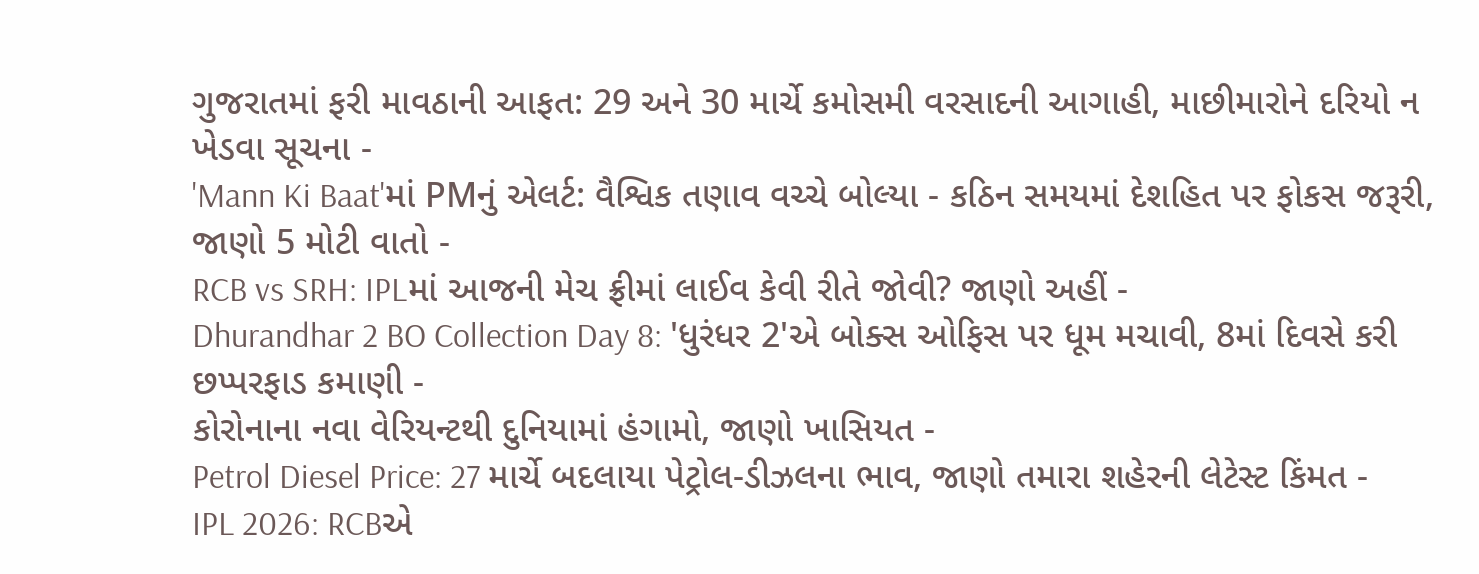ગુજરાતમાં ફરી માવઠાની આફત: 29 અને 30 માર્ચે કમોસમી વરસાદની આગાહી, માછીમારોને દરિયો ન ખેડવા સૂચના -
'Mann Ki Baat'માં PMનું એલર્ટ: વૈશ્વિક તણાવ વચ્ચે બોલ્યા - કઠિન સમયમાં દેશહિત પર ફોકસ જરૂરી, જાણો 5 મોટી વાતો -
RCB vs SRH: IPLમાં આજની મેચ ફ્રીમાં લાઈવ કેવી રીતે જોવી? જાણો અહીં -
Dhurandhar 2 BO Collection Day 8: 'ધુરંધર 2'એ બોક્સ ઓફિસ પર ધૂમ મચાવી, 8માં દિવસે કરી છપ્પરફાડ કમાણી -
કોરોનાના નવા વેરિયન્ટથી દુનિયામાં હંગામો, જાણો ખાસિયત -
Petrol Diesel Price: 27 માર્ચે બદલાયા પેટ્રોલ-ડીઝલના ભાવ, જાણો તમારા શહેરની લેટેસ્ટ કિંમત -
IPL 2026: RCBએ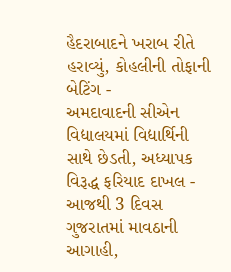હૈદરાબાદને ખરાબ રીતે હરાવ્યું, કોહલીની તોફાની બેટિંગ -
અમદાવાદની સીએન વિદ્યાલયમાં વિદ્યાર્થિની સાથે છેડતી, અધ્યાપક વિરૂદ્ધ ફરિયાદ દાખલ -
આજથી 3 દિવસ ગુજરાતમાં માવઠાની આગાહી,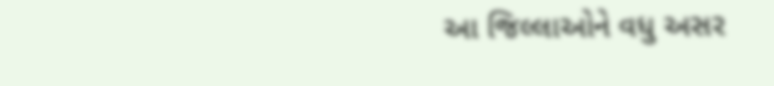આ જિલ્લાઓને વધુ અસર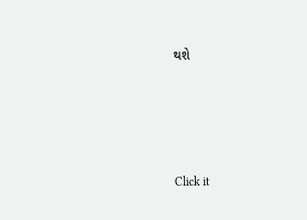થશે








Click it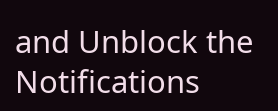and Unblock the Notifications